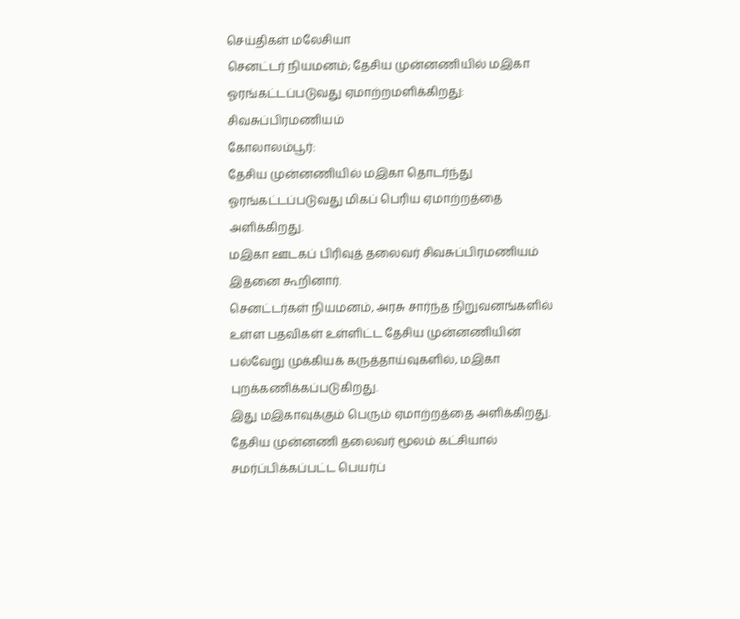செய்திகள் மலேசியா
செனட்டர் நியமனம்; தேசிய முன்னணியில் மஇகா ஓரங்கட்டப்படுவது ஏமாற்றமளிக்கிறது: சிவசுப்பிரமணியம்
கோலாலம்பூர்:
தேசிய முன்னணியில் மஇகா தொடர்ந்து ஓரங்கட்டப்படுவது மிகப் பெரிய ஏமாற்றத்தை அளிக்கிறது.
மஇகா ஊடகப் பிரிவுத் தலைவர் சிவசுப்பிரமணியம் இதனை கூறினார்.
செனட்டர்கள் நியமனம், அரசு சார்ந்த நிறுவனங்களில் உள்ள பதவிகள் உள்ளிட்ட தேசிய முன்னணியின் பல்வேறு முக்கியக் கருத்தாய்வுகளில், மஇகா புறக்கணிக்கப்படுகிறது.
இது மஇகாவுக்கும் பெரும் ஏமாற்றத்தை அளிக்கிறது.
தேசிய முன்னணி தலைவர் மூலம் கட்சியால் சமர்ப்பிக்கப்பட்ட பெயர்ப்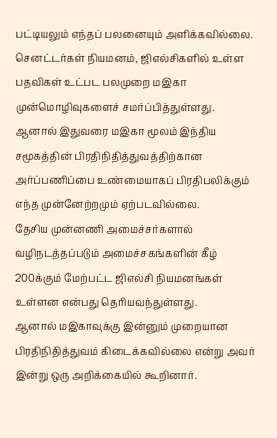பட்டியலும் எந்தப் பலனையும் அளிக்கவில்லை.
செனட்டர்கள் நியமனம், ஜிஎல்சிகளில் உள்ள பதவிகள் உட்பட பலமுறை மஇகா முன்மொழிவுகளைச் சமர்ப்பித்துள்ளது.
ஆனால் இதுவரை மஇகா மூலம் இந்திய சமூகத்தின் பிரதிநிதித்துவத்திற்கான அர்ப்பணிப்பை உண்மையாகப் பிரதிபலிக்கும் எந்த முன்னேற்றமும் ஏற்படவில்லை.
தேசிய முன்னணி அமைச்சர்களால் வழிநடத்தப்படும் அமைச்சகங்களின் கீழ் 200க்கும் மேற்பட்ட ஜிஎல்சி நியமனங்கள் உள்ளன என்பது தெரியவந்துள்ளது.
ஆனால் மஇகாவுக்கு இன்னும் முறையான பிரதிநிதித்துவம் கிடைக்கவில்லை என்று அவர் இன்று ஒரு அறிக்கையில் கூறினார்.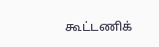கூட்டணிக்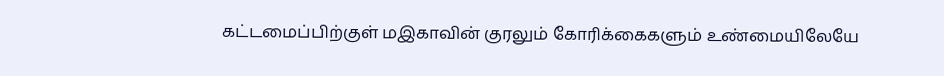கட்டமைப்பிற்குள் மஇகாவின் குரலும் கோரிக்கைகளும் உண்மையிலேயே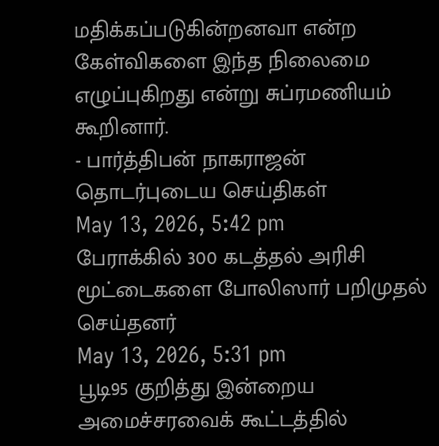மதிக்கப்படுகின்றனவா என்ற கேள்விகளை இந்த நிலைமை எழுப்புகிறது என்று சுப்ரமணியம் கூறினார்.
- பார்த்திபன் நாகராஜன்
தொடர்புடைய செய்திகள்
May 13, 2026, 5:42 pm
பேராக்கில் 300 கடத்தல் அரிசி மூட்டைகளை போலிஸார் பறிமுதல் செய்தனர்
May 13, 2026, 5:31 pm
பூடி95 குறித்து இன்றைய அமைச்சரவைக் கூட்டத்தில்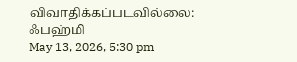விவாதிக்கப்படவில்லை: ஃபஹ்மி
May 13, 2026, 5:30 pm